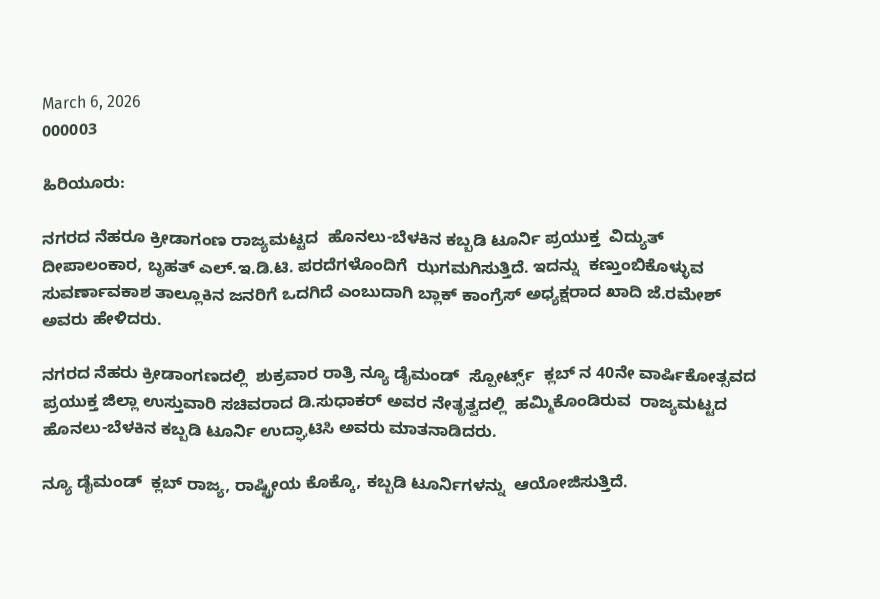March 6, 2026
000003

ಹಿರಿಯೂರು:

ನಗರದ ನೆಹರೂ ಕ್ರೀಡಾಗಂಣ ರಾಜ್ಯಮಟ್ಟದ  ಹೊನಲು-ಬೆಳಕಿನ ಕಬ್ಬಡಿ ಟೂರ್ನಿ ಪ್ರಯುಕ್ತ  ವಿದ್ಯುತ್ ದೀಪಾಲಂಕಾರ, ಬೃಹತ್ ಎಲ್.ಇ.ಡಿ.ಟಿ. ಪರದೆಗಳೊಂದಿಗೆ  ಝಗಮಗಿಸುತ್ತಿದೆ. ಇದನ್ನು  ಕಣ್ತುಂಬಿಕೊಳ್ಳುವ  ಸುವರ್ಣಾವಕಾಶ ತಾಲ್ಲೂಕಿನ ಜನರಿಗೆ ಒದಗಿದೆ ಎಂಬುದಾಗಿ ಬ್ಲಾಕ್ ಕಾಂಗ್ರೆಸ್ ಅಧ್ಯಕ್ಷರಾದ ಖಾದಿ ಜೆ.ರಮೇಶ್  ಅವರು ಹೇಳಿದರು.

ನಗರದ ನೆಹರು ಕ್ರೀಡಾಂಗಣದಲ್ಲಿ  ಶುಕ್ರವಾರ ರಾತ್ರಿ ನ್ಯೂ ಡೈಮಂಡ್  ಸ್ಪೋರ್ಟ್ಸ್  ಕ್ಲಬ್ ನ 40ನೇ ವಾರ್ಷಿಕೋತ್ಸವದ ಪ್ರಯುಕ್ತ ಜಿಲ್ಲಾ ಉಸ್ತುವಾರಿ ಸಚಿವರಾದ ಡಿ.ಸುಧಾಕರ್ ಅವರ ನೇತೃತ್ವದಲ್ಲಿ  ಹಮ್ಮಿಕೊಂಡಿರುವ  ರಾಜ್ಯಮಟ್ಟದ ಹೊನಲು-ಬೆಳಕಿನ ಕಬ್ಬಡಿ ಟೂರ್ನಿ ಉದ್ಘಾಟಿಸಿ ಅವರು ಮಾತನಾಡಿದರು.

ನ್ಯೂ ಡೈಮಂಡ್  ಕ್ಲಬ್ ರಾಜ್ಯ, ರಾಷ್ಟ್ರೀಯ ಕೊಕ್ಕೊ, ಕಬ್ಬಡಿ ಟೂರ್ನಿಗಳನ್ನು  ಆಯೋಜಿಸುತ್ತಿದೆ.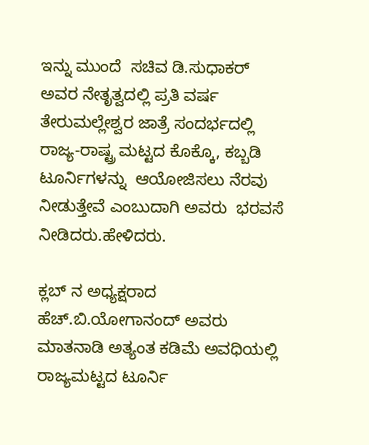ಇನ್ನು ಮುಂದೆ  ಸಚಿವ ಡಿ.ಸುಧಾಕರ್ ಅವರ ನೇತೃತ್ವದಲ್ಲಿ ಪ್ರತಿ ವರ್ಷ  ತೇರುಮಲ್ಲೇಶ್ವರ ಜಾತ್ರೆ ಸಂದರ್ಭದಲ್ಲಿ ರಾಜ್ಯ-ರಾಷ್ಟ್ರ ಮಟ್ಟದ ಕೊಕ್ಕೊ, ಕಬ್ಬಡಿ ಟೂರ್ನಿಗಳನ್ನು  ಆಯೋಜಿಸಲು ನೆರವು ನೀಡುತ್ತೇವೆ ಎಂಬುದಾಗಿ ಅವರು  ಭರವಸೆ ನೀಡಿದರು.ಹೇಳಿದರು.

ಕ್ಲಬ್ ನ ಅಧ್ಯಕ್ಷರಾದ ಹೆಚ್.ಬಿ.ಯೋಗಾನಂದ್ ಅವರು ಮಾತನಾಡಿ ಅತ್ಯಂತ ಕಡಿಮೆ ಅವಧಿಯಲ್ಲಿ ರಾಜ್ಯಮಟ್ಟದ ಟೂರ್ನಿ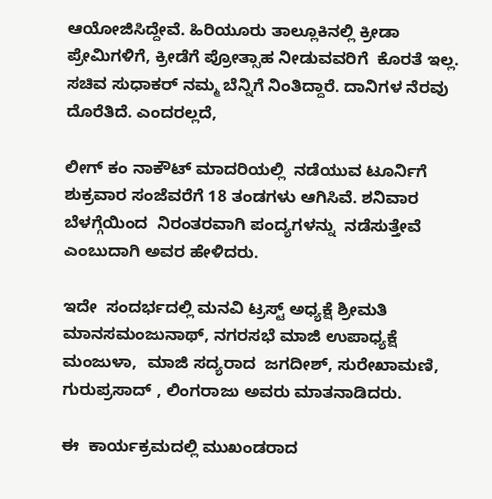ಆಯೋಜಿಸಿದ್ದೇವೆ. ಹಿರಿಯೂರು ತಾಲ್ಲೂಕಿನಲ್ಲಿ ಕ್ರೀಡಾ ಪ್ರೇಮಿಗಳಿಗೆ, ಕ್ರೀಡೆಗೆ ಪ್ರೋತ್ಸಾಹ ನೀಡುವವರಿಗೆ  ಕೊರತೆ ಇಲ್ಲ. ಸಚಿವ ಸುಧಾಕರ್ ನಮ್ಮ ಬೆನ್ನಿಗೆ ನಿಂತಿದ್ದಾರೆ. ದಾನಿಗಳ ನೆರವು ದೊರೆತಿದೆ. ಎಂದರಲ್ಲದೆ,

ಲೀಗ್ ಕಂ ನಾಕೌಟ್ ಮಾದರಿಯಲ್ಲಿ  ನಡೆಯುವ ಟೂರ್ನಿಗೆ ಶುಕ್ರವಾರ ಸಂಜೆವರೆಗೆ 18 ತಂಡಗಳು ಆಗಿಸಿವೆ. ಶನಿವಾರ ಬೆಳಗ್ಗೆಯಿಂದ  ನಿರಂತರವಾಗಿ ಪಂದ್ಯಗಳನ್ನು  ನಡೆಸುತ್ತೇವೆ ಎಂಬುದಾಗಿ ಅವರ ಹೇಳಿದರು.

ಇದೇ  ಸಂದರ್ಭದಲ್ಲಿ ಮನವಿ ಟ್ರಸ್ಟ್ ಅಧ್ಯಕ್ಷೆ ಶ್ರೀಮತಿ ಮಾನಸಮಂಜುನಾಥ್, ನಗರಸಭೆ ಮಾಜಿ ಉಪಾಧ್ಯಕ್ಷೆ ಮಂಜುಳಾ,  ಮಾಜಿ ಸದ್ಯರಾದ  ಜಗದೀಶ್, ಸುರೇಖಾಮಣಿ, ಗುರುಪ್ರಸಾದ್ , ಲಿಂಗರಾಜು ಅವರು ಮಾತನಾಡಿದರು.

ಈ  ಕಾರ್ಯಕ್ರಮದಲ್ಲಿ ಮುಖಂಡರಾದ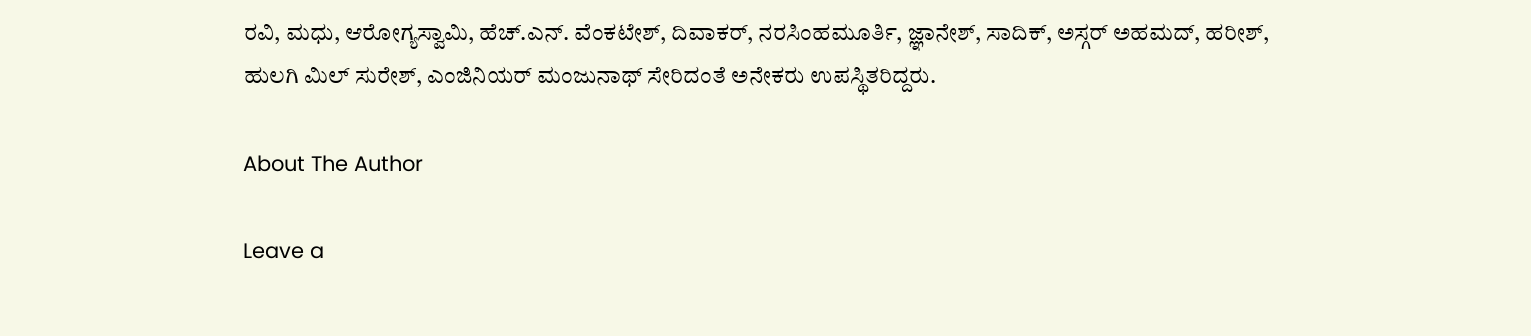ರವಿ, ಮಧು, ಆರೋಗ್ಯಸ್ವಾಮಿ, ಹೆಚ್.ಎನ್. ವೆಂಕಟೇಶ್, ದಿವಾಕರ್, ನರಸಿಂಹಮೂರ್ತಿ, ಜ್ಞಾನೇಶ್, ಸಾದಿಕ್, ಅಸ್ಗರ್ ಅಹಮದ್, ಹರೀಶ್, ಹುಲಗಿ ಮಿಲ್ ಸುರೇಶ್, ಎಂಜಿನಿಯರ್ ಮಂಜುನಾಥ್ ಸೇರಿದಂತೆ ಅನೇಕರು ಉಪಸ್ಥಿತರಿದ್ದರು.

About The Author

Leave a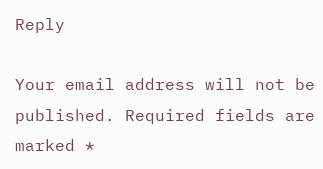Reply

Your email address will not be published. Required fields are marked *